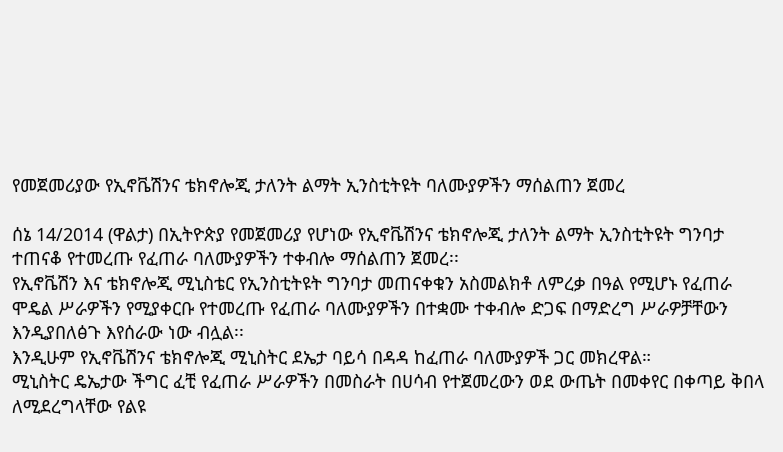የመጀመሪያው የኢኖቬሽንና ቴክኖሎጂ ታለንት ልማት ኢንስቲትዩት ባለሙያዎችን ማሰልጠን ጀመረ

ሰኔ 14/2014 (ዋልታ) በኢትዮጵያ የመጀመሪያ የሆነው የኢኖቬሽንና ቴክኖሎጂ ታለንት ልማት ኢንስቲትዩት ግንባታ ተጠናቆ የተመረጡ የፈጠራ ባለሙያዎችን ተቀብሎ ማሰልጠን ጀመረ፡፡
የኢኖቬሽን እና ቴክኖሎጂ ሚኒስቴር የኢንስቲትዩት ግንባታ መጠናቀቁን አስመልክቶ ለምረቃ በዓል የሚሆኑ የፈጠራ ሞዴል ሥራዎችን የሚያቀርቡ የተመረጡ የፈጠራ ባለሙያዎችን በተቋሙ ተቀብሎ ድጋፍ በማድረግ ሥራዎቻቸውን እንዲያበለፅጉ እየሰራው ነው ብሏል፡፡
እንዲሁም የኢኖቬሽንና ቴክኖሎጂ ሚኒስትር ደኤታ ባይሳ በዳዳ ከፈጠራ ባለሙያዎች ጋር መክረዋል።
ሚኒስትር ዴኤታው ችግር ፈቺ የፈጠራ ሥራዎችን በመስራት በሀሳብ የተጀመረውን ወደ ውጤት በመቀየር በቀጣይ ቅበላ ለሚደረግላቸው የልዩ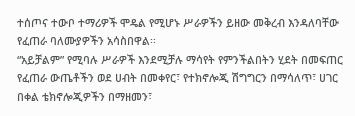ተሰጦና ተውቦ ተማሪዎች ሞዴል የሚሆኑ ሥራዎችን ይዘው መቅረብ እንዳለባቸው የፈጠራ ባለሙያዎችን አሳስበዋል፡፡
“አይቻልም” የሚባሉ ሥራዎች እንደሚቻሉ ማሳየት የምንችልበትን ሂደት በመፍጠር የፈጠራ ውጤቶችን ወደ ሀብት በመቀየር፣ የተክኖሎጂ ሽግግርን በማሳለጥ፣ ሀገር በቀል ቴክኖሎጂዎችን በማዘመን፣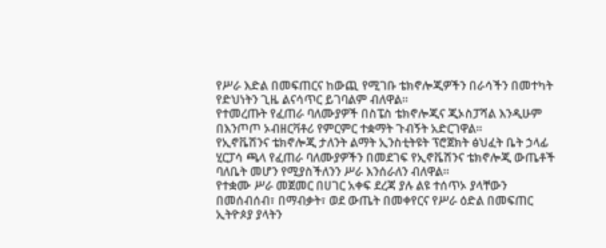የሥራ እድል በመፍጠርና ከውጪ የሚገቡ ቴክኖሎጂዎችን በራሳችን በመተካት የድህነትን ጊዜ ልናሳጥር ይገባልም ብለዋል፡፡
የተመረጡት የፈጠራ ባለሙያዎች በስፔስ ቴክኖሎጂና ጂኦስፓሻል እንዲሁም በእንጦጦ ኦብዘርቫቶሪ የምርምር ተቋማት ጉብኝት አድርገዋል።
የኢኖቬሽንና ቴክኖሎጂ ታለንት ልማት ኢንስቲትዩት ፕሮጀክት ፅህፈት ቤት ኃላፊ ሂርፓሳ ጫላ የፈጠራ ባለሙያዎችን በመደገፍ የኢኖቬሽንና ቴክኖሎጂ ውጤቶች ባለቤት መሆን የሚያስችለንን ሥራ እንሰራለን ብለዋል።
የተቋሙ ሥራ መጀመር በሀገር አቀፍ ደረጃ ያሉ ልዩ ተሰጥኦ ያላቸውን በመሰብሰብ፣ በማብቃት፣ ወደ ውጤት በመቀየርና የሥራ ዕድል በመፍጠር ኢትዮጶያ ያላትን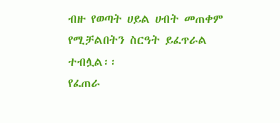ብዙ የወጣት ሀይል ሀብት መጠቀም የሚቻልበትን ስርዓት ይፈጥራል ተብሏል፡፡
የፈጠራ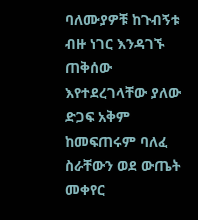ባለሙያዎቹ ከጉብኝቱ ብዙ ነገር እንዳገኙ ጠቅሰው እየተደረገላቸው ያለው ድጋፍ አቅም ከመፍጠሩም ባለፈ ስራቸውን ወደ ውጤት መቀየር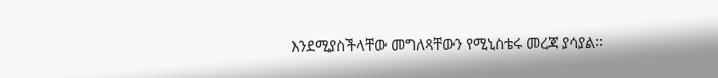እንደሚያስችላቸው መግለጻቸውን የሚኒስቴሩ መረጃ ያሳያል፡፡